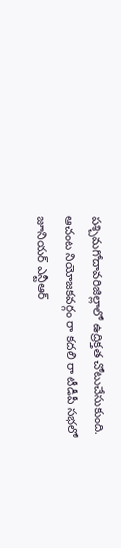పశ్చిమగోదావరిజిల్లాలో ఉద్రిక్తత చోటుచేసుకుంది. ఆచంట నియోజకవర్గం రా కదలి రా టీడీపీ సభలో జూనియర్ ఎన్టీఆర్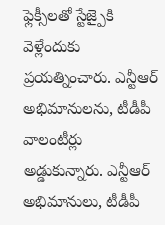ఫ్లెక్సీలతో స్టేజ్పైకి వెళ్లేందుకు ప్రయత్నించారు. ఎన్టీఆర్ అభిమానులను, టీడీపీ వాలంటీర్లు అడ్డుకున్నారు. ఎన్టీఆర్ అభిమానులు, టీడీపీ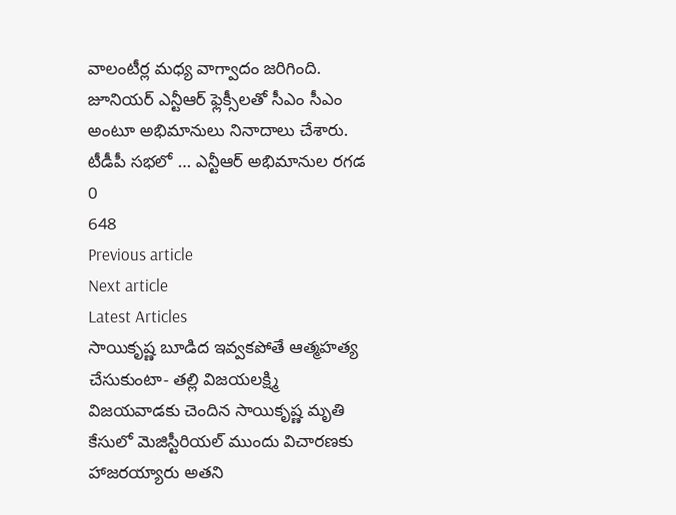వాలంటీర్ల మధ్య వాగ్వాదం జరిగింది. జూనియర్ ఎన్టీఆర్ ఫ్లెక్సీలతో సీఎం సీఎం అంటూ అభిమానులు నినాదాలు చేశారు.
టీడీపీ సభలో … ఎన్టీఆర్ అభిమానుల రగడ
0
648
Previous article
Next article
Latest Articles
సాయికృష్ణ బూడిద ఇవ్వకపోతే ఆత్మహత్య చేసుకుంటా- తల్లి విజయలక్ష్మి
విజయవాడకు చెందిన సాయికృష్ణ మృతి కేసులో మెజిస్టీరియల్ ముందు విచారణకు హాజరయ్యారు అతని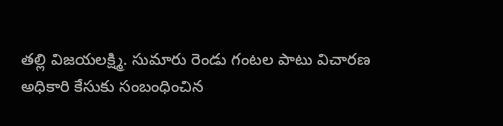తల్లి విజయలక్ష్మి. సుమారు రెండు గంటల పాటు విచారణ అధికారి కేసుకు సంబంధించిన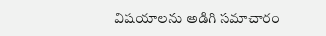విషయాలను అడిగి సమాచారం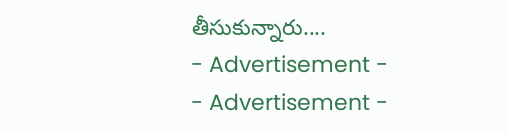తీసుకున్నారు....
- Advertisement -
- Advertisement -